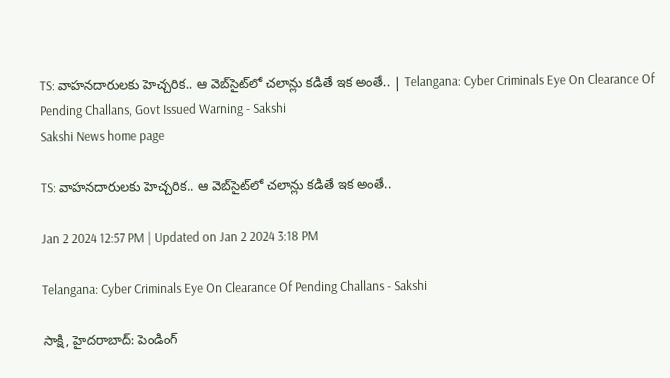TS: వాహనదారులకు హెచ్చరిక.. ఆ వెబ్‌సైట్‌లో చలాన్లు కడితే ఇక అంతే.. | Telangana: Cyber Criminals Eye On Clearance Of Pending Challans, Govt Issued Warning - Sakshi
Sakshi News home page

TS: వాహనదారులకు హెచ్చరిక.. ఆ వెబ్‌సైట్‌లో చలాన్లు కడితే ఇక అంతే..

Jan 2 2024 12:57 PM | Updated on Jan 2 2024 3:18 PM

Telangana: Cyber Criminals Eye On Clearance Of Pending Challans - Sakshi

సాక్షి, హైదరాబాద్‌: పెండింగ్‌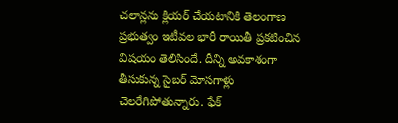చలాన్లను క్లియర్‌ చేయటానికి తెలంగాణ ప్రభుత్వం ఇటీవల భారీ రాయితీ ప్రకటించిన విషయం తెలిసిందే. దీన్ని అవకాశంగా తీసుకున్న సైబర్‌ మోసగాళ్లు చెలరేగిపోతున్నారు. ఫేక్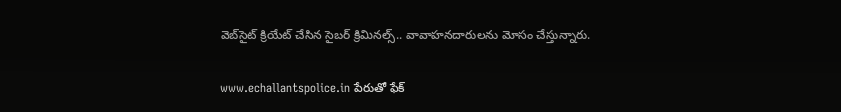వెబ్‌సైట్‌ క్రియేట్ చేసిన సైబర్ క్రిమినల్స్.. వావాహనదారులను మోసం చేస్తున్నారు.

www.echallantspolice.in పేరుతో ఫేక్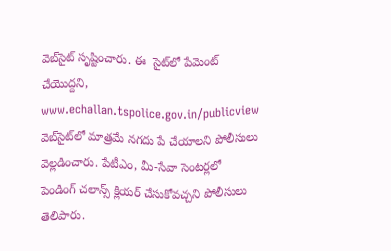వెబ్‌సైట్‌ సృష్టించారు. ఈ  సైట్‌లో పేమెంట్ చేయొద్దని, www.echallan.tspolice.gov.in/publicview వెబ్‌సైట్‌లో మాత్రమే నగదు పే చేయాలని పోలీసులు వెల్లడించారు. పేటీఎం, మీ-సేవా సెంటర్లలో పెండింగ్ చలాన్స్ క్లియర్ చేసుకోవచ్చని పోలీసులు తెలిపారు.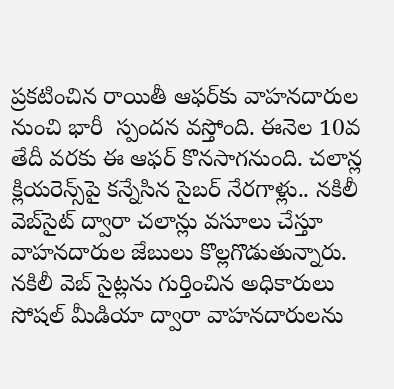ప్రకటించిన రాయితీ ఆఫర్‌కు వాహనదారుల నుంచి భారీ  స్పందన వస్తోంది. ఈనెల 10వ తేదీ వరకు ఈ ఆఫర్ కొనసాగనుంది. చలాన్ల క్లియరెన్స్‌పై కన్నేసిన సైబర్ నేరగాళ్లు.. నకిలీ వెబ్‌సైట్‌ ద్వారా చలాన్లు వసూలు చేస్తూ వాహనదారుల జేబులు కొల్లగొడుతున్నారు. నకిలీ వెబ్ సైట్లను గుర్తించిన అధికారులు సోషల్ మీడియా ద్వారా వాహనదారులను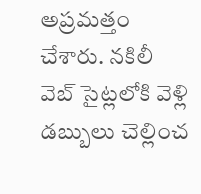అప్రమత్తం చేశారు. నకిలీ వెబ్ సైట్లలోకి వెళ్లి డబ్బులు చెల్లించ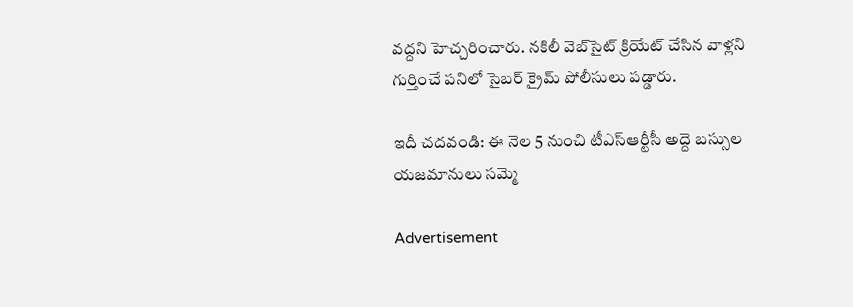వద్దని హెచ్చరించారు. నకిలీ వెబ్‌సైట్‌ క్రియేట్ చేసిన వాళ్లని గుర్తించే పనిలో సైబర్ క్రైమ్ పోలీసులు పడ్డారు.

ఇదీ చదవండి: ఈ నెల 5 నుంచి టీఎస్‌ఆర్టీసీ అద్దె బస్సుల యజమానులు సమ్మె

Advertisement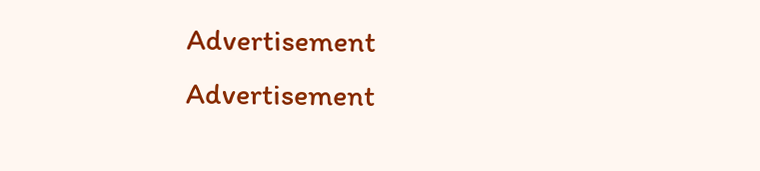Advertisement
Advertisement